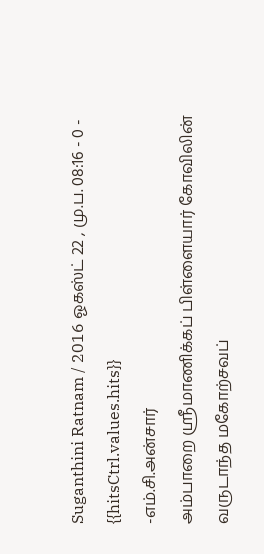Suganthini Ratnam / 2016 ஓகஸ்ட் 22 , மு.ப. 08:16 - 0 - {{hitsCtrl.values.hits}}
-எம்.சி.அன்சார்
அம்பாறை ஸ்ரீமாணிக்கப் பிள்ளையார் கோவிலின் வருடாந்த மகோற்சவப்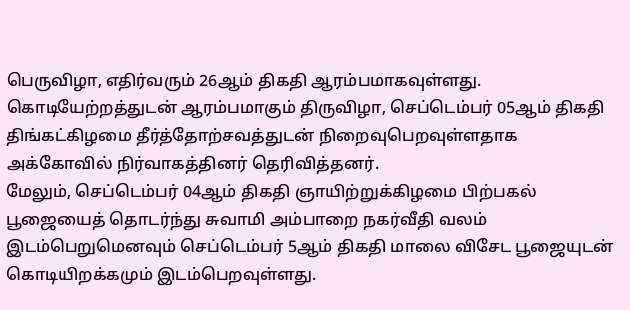பெருவிழா, எதிர்வரும் 26ஆம் திகதி ஆரம்பமாகவுள்ளது.
கொடியேற்றத்துடன் ஆரம்பமாகும் திருவிழா, செப்டெம்பர் 05ஆம் திகதி திங்கட்கிழமை தீர்த்தோற்சவத்துடன் நிறைவுபெறவுள்ளதாக அக்கோவில் நிர்வாகத்தினர் தெரிவித்தனர்.
மேலும், செப்டெம்பர் 04ஆம் திகதி ஞாயிற்றுக்கிழமை பிற்பகல் பூஜையைத் தொடர்ந்து சுவாமி அம்பாறை நகர்வீதி வலம் இடம்பெறுமெனவும் செப்டெம்பர் 5ஆம் திகதி மாலை விசேட பூஜையுடன் கொடியிறக்கமும் இடம்பெறவுள்ளது.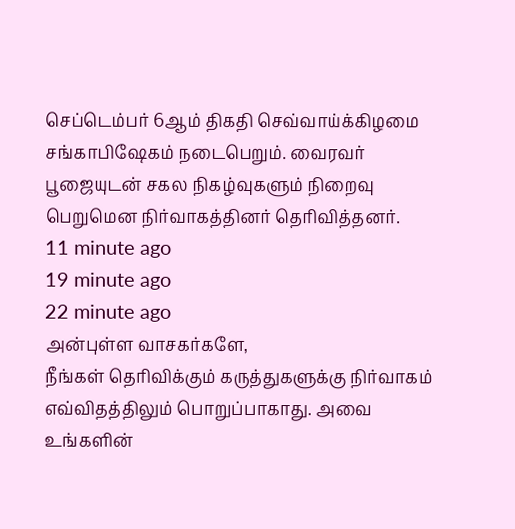செப்டெம்பர் 6ஆம் திகதி செவ்வாய்க்கிழமை சங்காபிஷேகம் நடைபெறும். வைரவர் பூஜையுடன் சகல நிகழ்வுகளும் நிறைவு பெறுமென நிர்வாகத்தினர் தெரிவித்தனர்.
11 minute ago
19 minute ago
22 minute ago
அன்புள்ள வாசகர்களே,
நீங்கள் தெரிவிக்கும் கருத்துகளுக்கு நிர்வாகம் எவ்விதத்திலும் பொறுப்பாகாது. அவை உங்களின்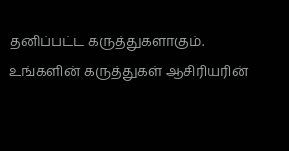தனிப்பட்ட கருத்துகளாகும். உங்களின் கருத்துகள் ஆசிரியரின்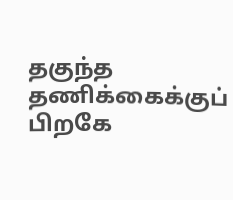தகுந்த தணிக்கைக்குப் பிறகே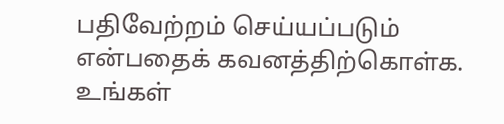பதிவேற்றம் செய்யப்படும் என்பதைக் கவனத்திற்கொள்க. உங்கள்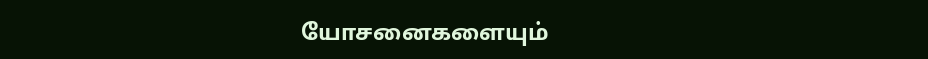யோசனைகளையும்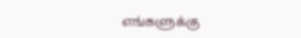எங்களுக்கு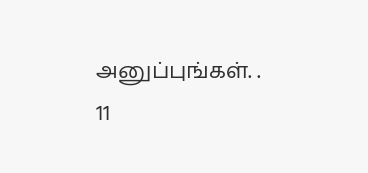அனுப்புங்கள். .
11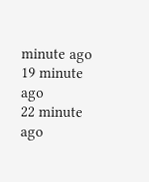minute ago
19 minute ago
22 minute ago